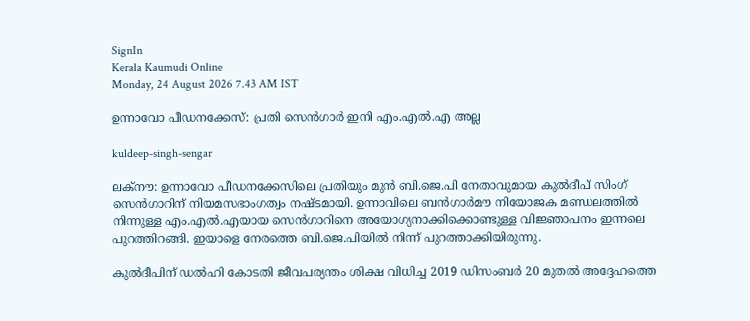SignIn
Kerala Kaumudi Online
Monday, 24 August 2026 7.43 AM IST

ഉന്നാവോ പീഡനക്കേസ്: പ്രതി സെൻഗാർ ഇനി എം.എൽ.എ അല്ല

kuldeep-singh-sengar

ലക്‌നൗ: ഉന്നാവോ പീഡനക്കേസിലെ പ്രതിയും മുൻ ബി.ജെ.പി നേതാവുമായ കുൽദീപ് സിംഗ് സെൻഗാറിന് നിയമസഭാംഗത്വം നഷ്ടമായി. ഉന്നാവിലെ ബൻഗാർമൗ നിയോജക മണ്ഡലത്തിൽ നിന്നുള്ള എം.എൽ.എയായ സെൻഗാറിനെ അയോഗ്യനാക്കിക്കൊണ്ടുള്ള വിജ്ഞാപനം ഇന്നലെ പുറത്തിറങ്ങി. ഇയാളെ നേരത്തെ ബി.ജെ.പിയിൽ നിന്ന് പുറത്താക്കിയിരുന്നു.

കുൽദീപിന് ഡൽഹി കോടതി ജീവപര്യന്തം ശിക്ഷ വിധിച്ച 2019 ഡിസംബർ 20 മുതൽ അദ്ദേഹത്തെ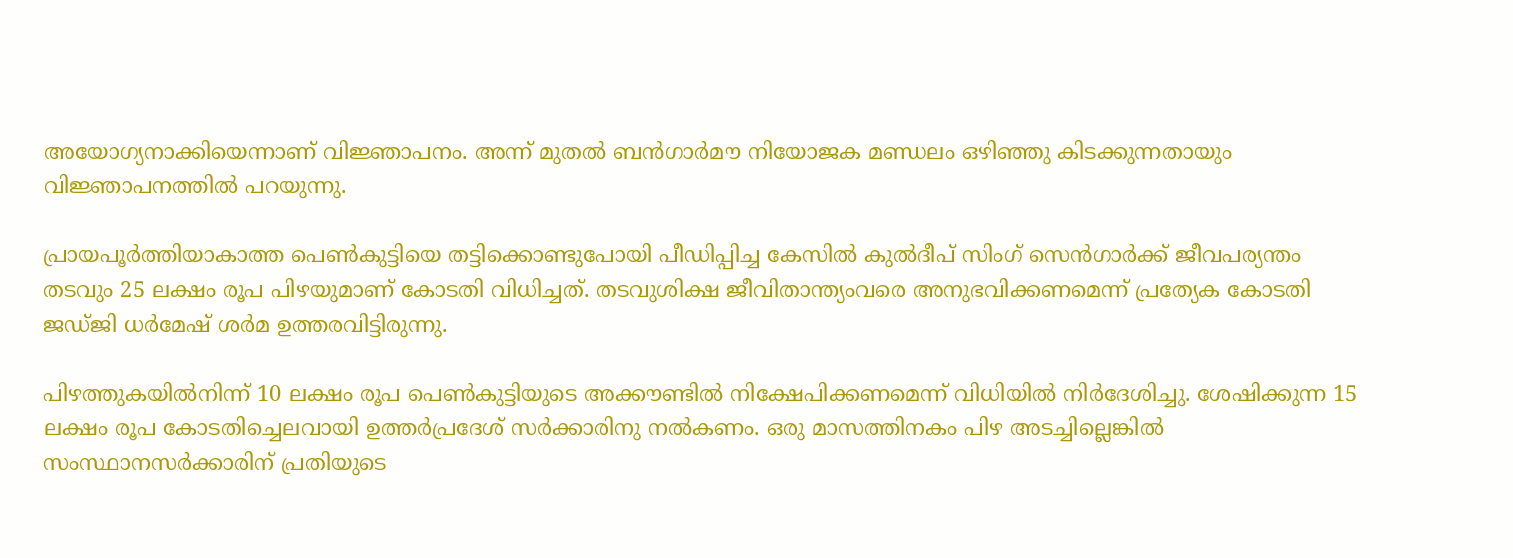അയോഗ്യനാക്കിയെന്നാണ് വിജ്ഞാപനം. അന്ന് മുതൽ ബൻഗാർമൗ നിയോജക മണ്ഡലം ഒഴിഞ്ഞു കിടക്കുന്നതായും വിജ്ഞാപനത്തിൽ പറയുന്നു.

പ്രായപൂർത്തിയാകാത്ത പെൺകുട്ടിയെ തട്ടിക്കൊണ്ടുപോയി പീഡിപ്പിച്ച കേസിൽ കുൽദീപ് സിംഗ് സെൻഗാർക്ക് ജീവപര്യന്തം തടവും 25 ലക്ഷം രൂപ പിഴയുമാണ് കോടതി വിധിച്ചത്. തടവുശിക്ഷ ജീവിതാന്ത്യംവരെ അനുഭവിക്കണമെന്ന് പ്രത്യേക കോടതി ജഡ്ജി ധർമേഷ് ശർമ ഉത്തരവിട്ടിരുന്നു.

പിഴത്തുകയിൽനിന്ന് 10 ലക്ഷം രൂപ പെൺകുട്ടിയുടെ അക്കൗണ്ടിൽ നിക്ഷേപിക്കണമെന്ന് വിധിയിൽ നിർദേശിച്ചു. ശേഷിക്കുന്ന 15 ലക്ഷം രൂപ കോടതിച്ചെലവായി ഉത്തർപ്രദേശ് സർക്കാരിനു നൽകണം. ഒരു മാസത്തിനകം പിഴ അടച്ചില്ലെങ്കിൽ സംസ്ഥാനസർക്കാരിന് പ്രതിയുടെ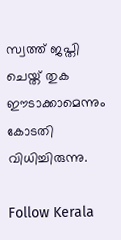സ്വത്ത് ജപ്തി ചെയ്ത് തുക ഈടാക്കാമെന്നും കോടതി വിധിച്ചിരുന്നു.

Follow Kerala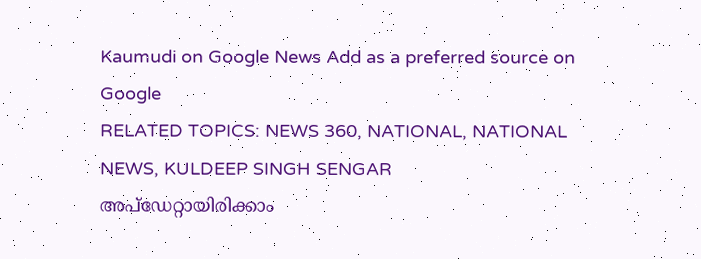Kaumudi on Google News Add as a preferred source on Google
RELATED TOPICS: NEWS 360, NATIONAL, NATIONAL NEWS, KULDEEP SINGH SENGAR
അപ്ഡേറ്റായിരിക്കാം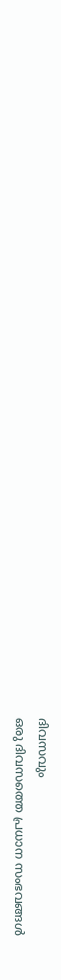ദിവസവും
ഒരു ദിവസത്തെ പ്രധാന സംഭവങ്ങൾ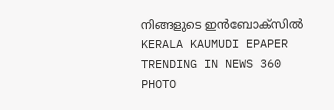നിങ്ങളുടെ ഇൻബോക്സിൽ
KERALA KAUMUDI EPAPER
TRENDING IN NEWS 360
PHOTO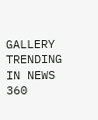GALLERY
TRENDING IN NEWS 360